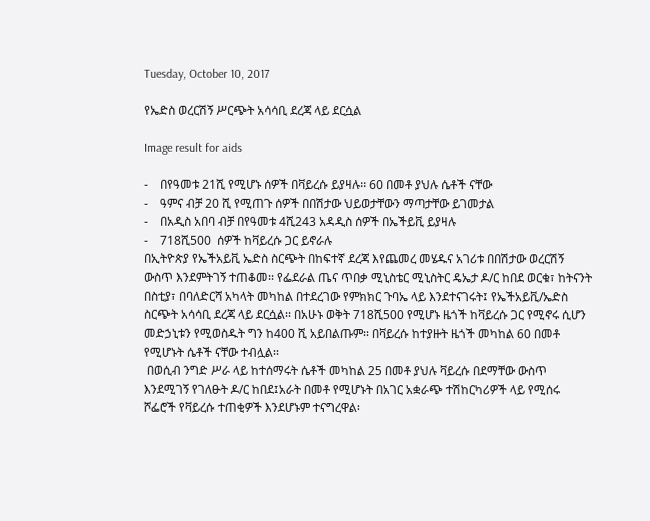Tuesday, October 10, 2017

የኤድስ ወረርሽኝ ሥርጭት አሳሳቢ ደረጃ ላይ ደርሷል

Image result for aids

-    በየዓመቱ 21ሺ የሚሆኑ ሰዎች በቫይረሱ ይያዛሉ፡፡ 60 በመቶ ያህሉ ሴቶች ናቸው
-    ዓምና ብቻ 20 ሺ የሚጠጉ ሰዎች በበሽታው ህይወታቸውን ማጣታቸው ይገመታል
-    በአዲስ አበባ ብቻ በየዓመቱ 4ሺ243 አዳዲስ ሰዎች በኤችይቪ ይያዛሉ
-    718ሺ500  ሰዎች ከቫይረሱ ጋር ይኖራሉ
በኢትዮጵያ የኤችአይቪ ኤድስ ስርጭት በከፍተኛ ደረጃ እየጨመረ መሄዱና አገሪቱ በበሽታው ወረርሽኝ ውስጥ እንደምትገኝ ተጠቆመ፡፡ የፌደራል ጤና ጥበቃ ሚኒስቴር ሚኒስትር ዴኤታ ዶ/ር ከበደ ወርቁ፣ ከትናንት በስቲያ፣ በባለድርሻ አካላት መካከል በተደረገው የምክክር ጉባኤ ላይ እንደተናገሩት፤ የኤችአይቪ/ኤድስ ስርጭት አሳሳቢ ደረጃ ላይ ደርሷል፡፡ በአሁኑ ወቅት 718ሺ500 የሚሆኑ ዜጎች ከቫይረሱ ጋር የሚኖሩ ሲሆን መድኃኒቱን የሚወስዱት ግን ከ400 ሺ አይበልጡም፡፡ በቫይረሱ ከተያዙት ዜጎች መካከል 60 በመቶ የሚሆኑት ሴቶች ናቸው ተብሏል፡፡
 በወሲብ ንግድ ሥራ ላይ ከተሰማሩት ሴቶች መካከል 25 በመቶ ያህሉ ቫይረሱ በደማቸው ውስጥ እንደሚገኝ የገለፁት ዶ/ር ከበደ፤አራት በመቶ የሚሆኑት በአገር አቋራጭ ተሽከርካሪዎች ላይ የሚሰሩ ሾፌሮች የቫይረሱ ተጠቂዎች እንደሆኑም ተናግረዋል፡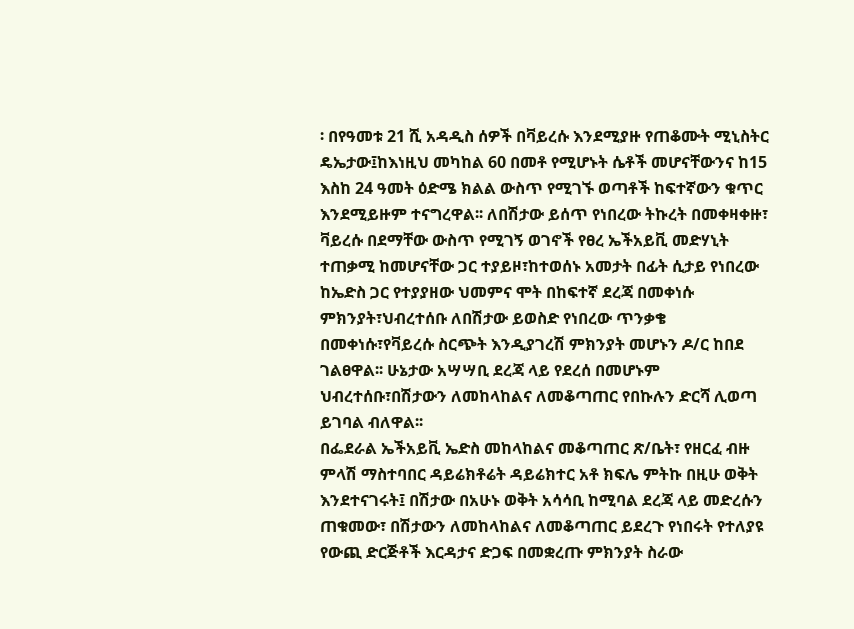፡ በየዓመቱ 21 ሺ አዳዲስ ሰዎች በቫይረሱ እንደሚያዙ የጠቆሙት ሚኒስትር ዴኤታው፤ከእነዚህ መካከል 60 በመቶ የሚሆኑት ሴቶች መሆናቸውንና ከ15 እስከ 24 ዓመት ዕድሜ ክልል ውስጥ የሚገኙ ወጣቶች ከፍተኛውን ቁጥር እንደሚይዙም ተናግረዋል፡፡ ለበሽታው ይሰጥ የነበረው ትኩረት በመቀዛቀዙ፣ ቫይረሱ በደማቸው ውስጥ የሚገኝ ወገኖች የፀረ ኤችአይቪ መድሃኒት ተጠቃሚ ከመሆናቸው ጋር ተያይዞ፣ከተወሰኑ አመታት በፊት ሲታይ የነበረው ከኤድስ ጋር የተያያዘው ህመምና ሞት በከፍተኛ ደረጃ በመቀነሱ ምክንያት፣ህብረተሰቡ ለበሽታው ይወስድ የነበረው ጥንቃቄ በመቀነሱ፣የቫይረሱ ስርጭት እንዲያገረሽ ምክንያት መሆኑን ዶ/ር ከበደ ገልፀዋል፡፡ ሁኔታው አሣሣቢ ደረጃ ላይ የደረሰ በመሆኑም ህብረተሰቡ፣በሽታውን ለመከላከልና ለመቆጣጠር የበኩሉን ድርሻ ሊወጣ ይገባል ብለዋል፡፡
በፌደራል ኤችአይቪ ኤድስ መከላከልና መቆጣጠር ጽ/ቤት፣ የዘርፈ ብዙ ምላሽ ማስተባበር ዳይሬክቶሬት ዳይሬክተር አቶ ክፍሌ ምትኩ በዚሁ ወቅት እንደተናገሩት፤ በሽታው በአሁኑ ወቅት አሳሳቢ ከሚባል ደረጃ ላይ መድረሱን ጠቁመው፣ በሽታውን ለመከላከልና ለመቆጣጠር ይደረጉ የነበሩት የተለያዩ የውጪ ድርጅቶች እርዳታና ድጋፍ በመቋረጡ ምክንያት ስራው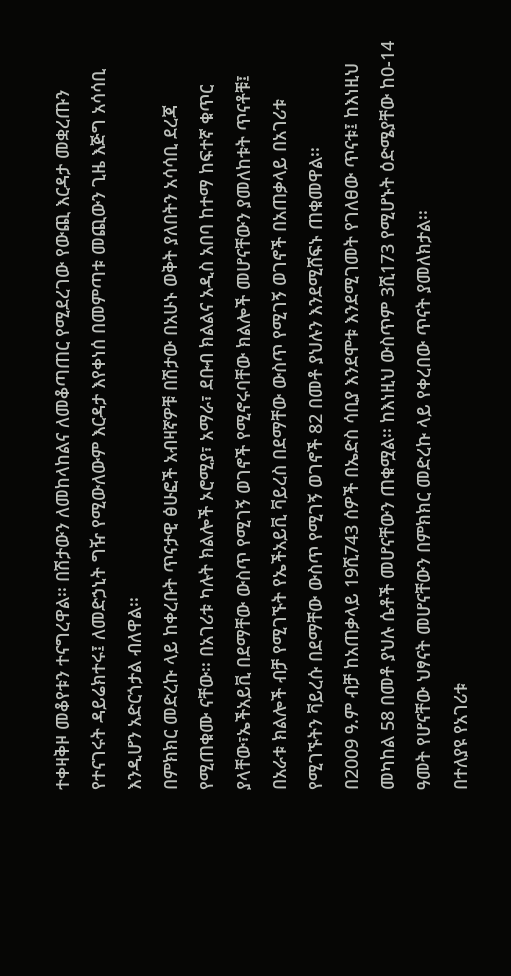ተቀዛቅዞ መቆየቱን ተናግረዋል፡፡ በሽታውን ለመከላከልና ለመቆጣጠር የሚደረገው የውጪ እርዳታ መቋረጡን የተናገሩት ዳይሬክተሩ፤ ለመድኃኒት ግዥ የሚውለውም እርዳታ እየቀነሰ በመምጣቱ መጪውን ጊዜ እጅግ አሳሳቢ እንዲሆን አድርጎታል ብለዋል፡፡
በምክክር መድረኩ ላይ ከቀረቡት ጥናታዊ ፅሁፎች አብዛኛዎቹ በሽታው በአሁኑ ወቅት ያለበትን አሳሳቢ ደረጃ የሚጠቁሙ ናቸው፡፡ በአገሪቱ ካሉት ክልሎች ኦሮሚያ፣ አማራ፣ ደቡብ ክልልና አዲስ አበባ ከተማ ከፍተኛ ቁጥር ያላቸው፣ኤችአይቪ በደማቸው ውስጥ የሚገኝ ወገኖች የሚኖሩባቸው ክልሎች መሆናቸውን ያመለከቱት ጥናቶቹ፤ በአራቱ ክልሎች ብቻ የሚገኙት የኤችአይቪ ቫይረስ በደማቸው ውስጥ የሚገኝ ወገኖች በአጠቃላይ በአገሪቱ የሚገኙትን ቫይረሱ በደማቸው ውስጥ የሚገኝ ወገኖች 82 በመቶ ያህሉን እንደሚሸፍኑ ጠቁመዋል፡፡
በ2009 ዓ.ም ብቻ ከአጠቃላይ 19ሺ743 ሰዎች በኤድስ ሳቢያ እንደሞቱ እንደሚገመት የገለፀው ጥናቱ፤ ከእነዚህ መካከል 58 በመቶ ያህሉ ሴቶች መሆናቸውን ጠቁሟል፡፡ ከእነዚህ ውስጥም 3ሺ173 የሚሆኑት ዕድሜያቸው ከ0-14 ዓመት የሆናቸው ህፃናት መሆናቸውን በምክክር መድረኩ ላይ የቀረበው ጥናት ያመለክታል፡፡
በተለያዩ የአገሪቱ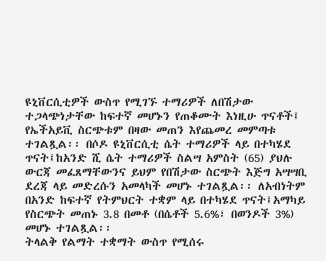ዩኒቨርሲቲዎች ውስጥ የሚገኙ ተማሪዎች ለበሽታው ተጋላጭነታቸው ከፍተኛ መሆኑን የጠቆሙት እነዚሁ ጥናቶች፤ የኤችአይቪ ስርጭቱም በዛው መጠን እየጨመረ መምጣቱ ተገልጿል፡፡ በሶዶ ዩኒቨርሲቲ ሴት ተማሪዎች ላይ በተካሄደ ጥናት፤ከአንድ ሺ ሴት ተማሪዎች ስልሣ አምስት (65) ያህሉ  ውርጃ መፈጸማቸውንና ይህም የበሽታው ስርጭት እጅግ አሣሣቢ ደረጃ ላይ መድረሱን አመላካች መሆኑ ተገልጿል፡፡ ለአብነትም በአንድ ከፍተኛ የትምህርት ተቋም ላይ በተካሄደ ጥናት፤አማካይ የስርጭት መጠኑ 3.8 በመቶ (በሴቶች 5.6%፣ በወንዶች 3%) መሆኑ ተገልጿል፡፡
ትላልቅ የልማት ተቋማት ውስጥ የሚሰሩ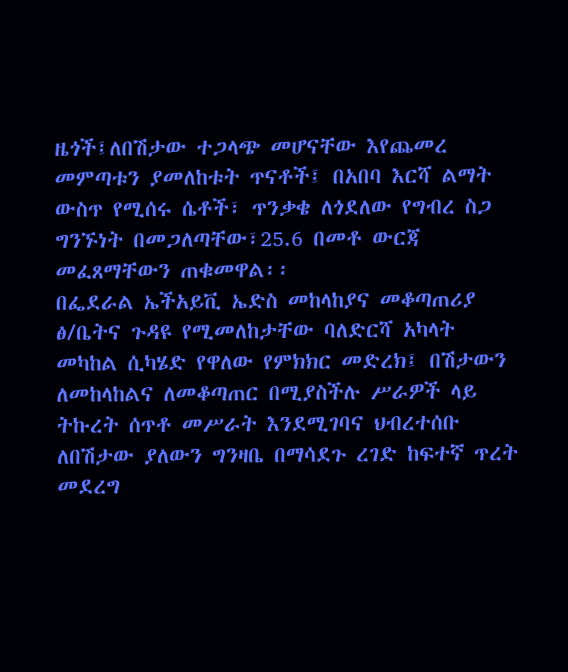ዜጎች፤ለበሽታው ተጋላጭ መሆናቸው እየጨመረ መምጣቱን ያመለከቱት ጥናቶች፤ በአበባ እርሻ ልማት ውስጥ የሚሰሩ ሴቶች፣ ጥንቃቄ ለጎደለው የግብረ ስጋ ግንኙነት በመጋለጣቸው፣25.6 በመቶ ውርጃ መፈጸማቸውን ጠቁመዋል፡፡
በፌደራል ኤችአይቪ ኤድስ መከላከያና መቆጣጠሪያ ፅ/ቤትና ጉዳዩ የሚመለከታቸው ባለድርሻ አካላት መካከል ሲካሄድ የዋለው የምክክር መድረክ፤ በሽታውን ለመከላከልና ለመቆጣጠር በሚያስችሉ ሥራዎች ላይ ትኩረት ሰጥቶ መሥራት እንደሚገባና ህብረተሰቡ ለበሽታው ያለውን ግንዛቤ በማሳደጉ ረገድ ከፍተኛ ጥረት መደረግ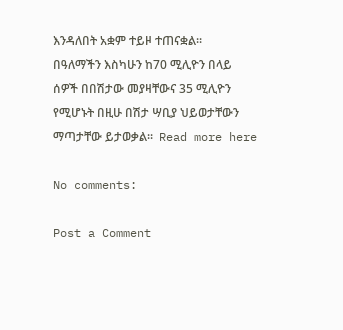እንዳለበት አቋም ተይዞ ተጠናቋል፡፡
በዓለማችን እስካሁን ከ70 ሚሊዮን በላይ ሰዎች በበሽታው መያዛቸውና 35 ሚሊዮን የሚሆኑት በዚሁ በሽታ ሣቢያ ህይወታቸውን ማጣታቸው ይታወቃል፡፡  Read more here

No comments:

Post a Comment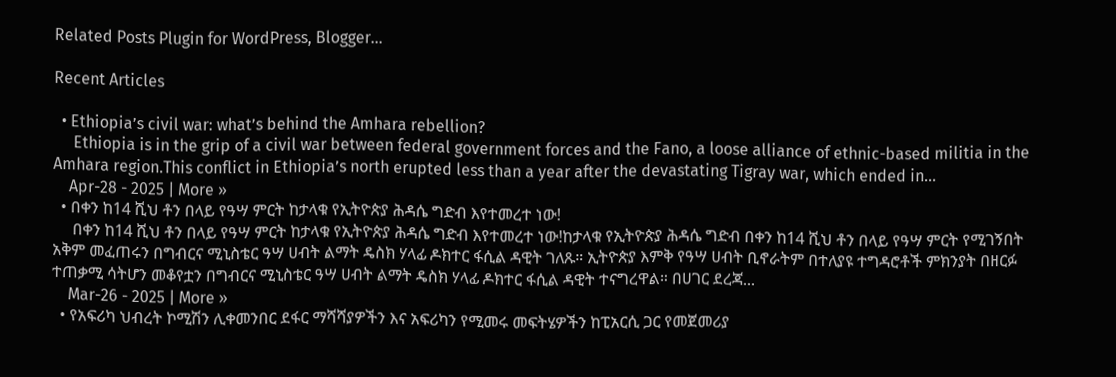Related Posts Plugin for WordPress, Blogger...

Recent Articles

  • Ethiopia’s civil war: what’s behind the Amhara rebellion?
     Ethiopia is in the grip of a civil war between federal government forces and the Fano, a loose alliance of ethnic-based militia in the Amhara region.This conflict in Ethiopia’s north erupted less than a year after the devastating Tigray war, which ended in...
    Apr-28 - 2025 | More »
  • በቀን ከ14 ሺህ ቶን በላይ የዓሣ ምርት ከታላቁ የኢትዮጵያ ሕዳሴ ግድብ እየተመረተ ነው!
     በቀን ከ14 ሺህ ቶን በላይ የዓሣ ምርት ከታላቁ የኢትዮጵያ ሕዳሴ ግድብ እየተመረተ ነው!ከታላቁ የኢትዮጵያ ሕዳሴ ግድብ በቀን ከ14 ሺህ ቶን በላይ የዓሣ ምርት የሚገኝበት አቅም መፈጠሩን በግብርና ሚኒስቴር ዓሣ ሀብት ልማት ዴስክ ሃላፊ ዶክተር ፋሲል ዳዊት ገለጹ። ኢትዮጵያ እምቅ የዓሣ ሀብት ቢኖራትም በተለያዩ ተግዳሮቶች ምክንያት በዘርፉ ተጠቃሚ ሳትሆን መቆየቷን በግብርና ሚኒስቴር ዓሣ ሀብት ልማት ዴስክ ሃላፊ ዶክተር ፋሲል ዳዊት ተናግረዋል። በሀገር ደረጃ...
    Mar-26 - 2025 | More »
  • የአፍሪካ ህብረት ኮሚሽን ሊቀመንበር ደፋር ማሻሻያዎችን እና አፍሪካን የሚመሩ መፍትሄዎችን ከፒአርሲ ጋር የመጀመሪያ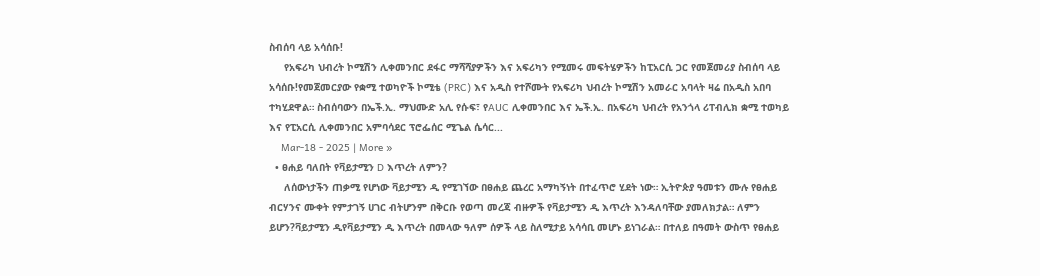ስብሰባ ላይ አሳሰቡ!
     የአፍሪካ ህብረት ኮሚሽን ሊቀመንበር ደፋር ማሻሻያዎችን እና አፍሪካን የሚመሩ መፍትሄዎችን ከፒአርሲ ጋር የመጀመሪያ ስብሰባ ላይ አሳሰቡ!የመጀመርያው የቋሚ ተወካዮች ኮሚቴ (PRC) እና አዲስ የተሾሙት የአፍሪካ ህብረት ኮሚሽን አመራር አባላት ዛሬ በአዲስ አበባ ተካሂደዋል። ስብሰባውን በኤች.ኢ. ማህሙድ አሊ የሱፍ፣ የAUC ሊቀመንበር እና ኤች.ኢ. በአፍሪካ ህብረት የአንጎላ ሪፐብሊክ ቋሚ ተወካይ እና የፒአርሲ ሊቀመንበር አምባሳደር ፕሮፌሰር ሚጌል ሴሳር...
    Mar-18 - 2025 | More »
  • ፀሐይ ባለበት የቫይታሚን D እጥረት ለምን?
     ለሰውነታችን ጠቃሚ የሆነው ቫይታሚን ዲ የሚገኘው በፀሐይ ጨረር አማካኝነት በተፈጥሮ ሂደት ነው። ኢትዮጵያ ዓመቱን ሙሉ የፀሐይ ብርሃንና ሙቀት የምታገኝ ሀገር ብትሆንም በቅርቡ የወጣ መረጃ ብዙዎች የቫይታሚን ዲ እጥረት እንዳለባቸው ያመለክታል። ለምን ይሆን?ቫይታሚን ዲየቫይታሚን ዲ እጥረት በመላው ዓለም ሰዎች ላይ ስለሚታይ አሳሳቢ መሆኑ ይነገራል። በተለይ በዓመት ውስጥ የፀሐይ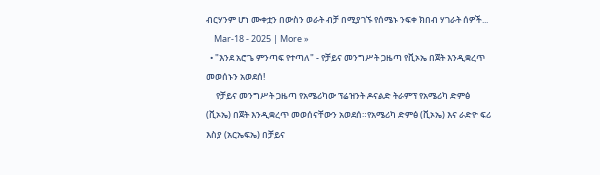ብርሃንም ሆነ ሙቀቷን በውስን ወራት ብቻ በሚያገኙ የሰሜኑ ንፍቀ ክበብ ሃገራት ሰዎች...
    Mar-18 - 2025 | More »
  • "እንደ አሮጌ ምንጣፍ የተጣለ" - የቻይና መንግሥት ጋዜጣ የቪኦኤ በጀት እንዲቋረጥ መወሰኑን አወደሰ!
     የቻይና መንግሥት ጋዜጣ የአሜሪካው ፕሬዝንት ዶናልድ ትራምፕ የአሜሪካ ድምፅ (ቪኦኤ) በጀት እንዲቋረጥ መወሰናቸውን አወደሰ።የአሜሪካ ድምፅ (ቪኦኤ) እና ራድዮ ፍሪ እስያ (አርኤፍኤ) በቻይና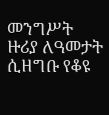መንግሥት ዙሪያ ለዓመታት ሲዘግቡ የቆዩ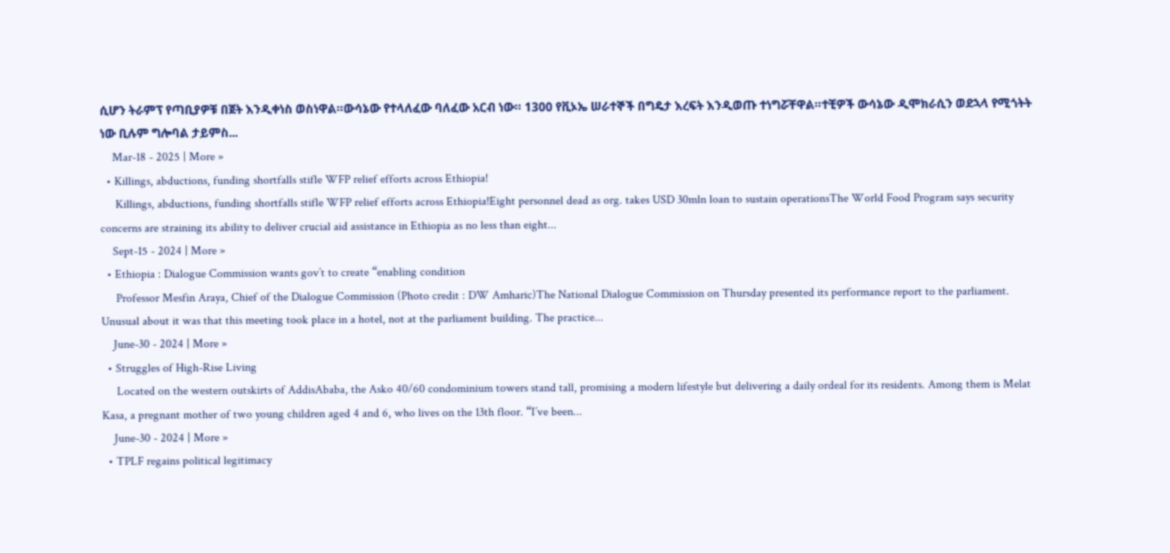ሲሆን ትራምፕ የጣቢያዎቹ በጀት እንዲቀነስ ወስነዋል።ውሳኔው የተላለፈው ባለፈው አርብ ነው። 1300 የቪኦኤ ሠራተኞች በግዴታ እረፍት እንዲወጡ ተነግሯቸዋል።ተቺዎች ውሳኔው ዲሞክራሲን ወደኋላ የሚጎትት ነው ቢሉም ግሎባል ታይምስ...
    Mar-18 - 2025 | More »
  • Killings, abductions, funding shortfalls stifle WFP relief efforts across Ethiopia!
     Killings, abductions, funding shortfalls stifle WFP relief efforts across Ethiopia!Eight personnel dead as org. takes USD 30mln loan to sustain operationsThe World Food Program says security concerns are straining its ability to deliver crucial aid assistance in Ethiopia as no less than eight...
    Sept-15 - 2024 | More »
  • Ethiopia : Dialogue Commission wants gov’t to create “enabling condition
     Professor Mesfin Araya, Chief of the Dialogue Commission (Photo credit : DW Amharic)The National Dialogue Commission on Thursday presented its performance report to the parliament. Unusual about it was that this meeting took place in a hotel, not at the parliament building. The practice...
    June-30 - 2024 | More »
  • Struggles of High-Rise Living
     Located on the western outskirts of AddisAbaba, the Asko 40/60 condominium towers stand tall, promising a modern lifestyle but delivering a daily ordeal for its residents. Among them is Melat Kasa, a pregnant mother of two young children aged 4 and 6, who lives on the 13th floor. “I’ve been...
    June-30 - 2024 | More »
  • TPLF regains political legitimacy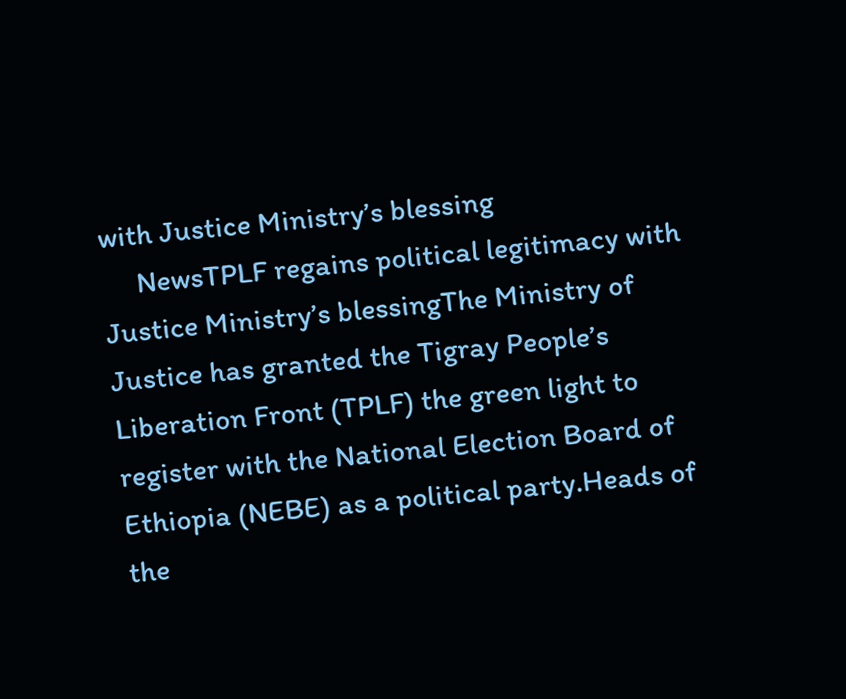with Justice Ministry’s blessing
     NewsTPLF regains political legitimacy with Justice Ministry’s blessingThe Ministry of Justice has granted the Tigray People’s Liberation Front (TPLF) the green light to register with the National Election Board of Ethiopia (NEBE) as a political party.Heads of the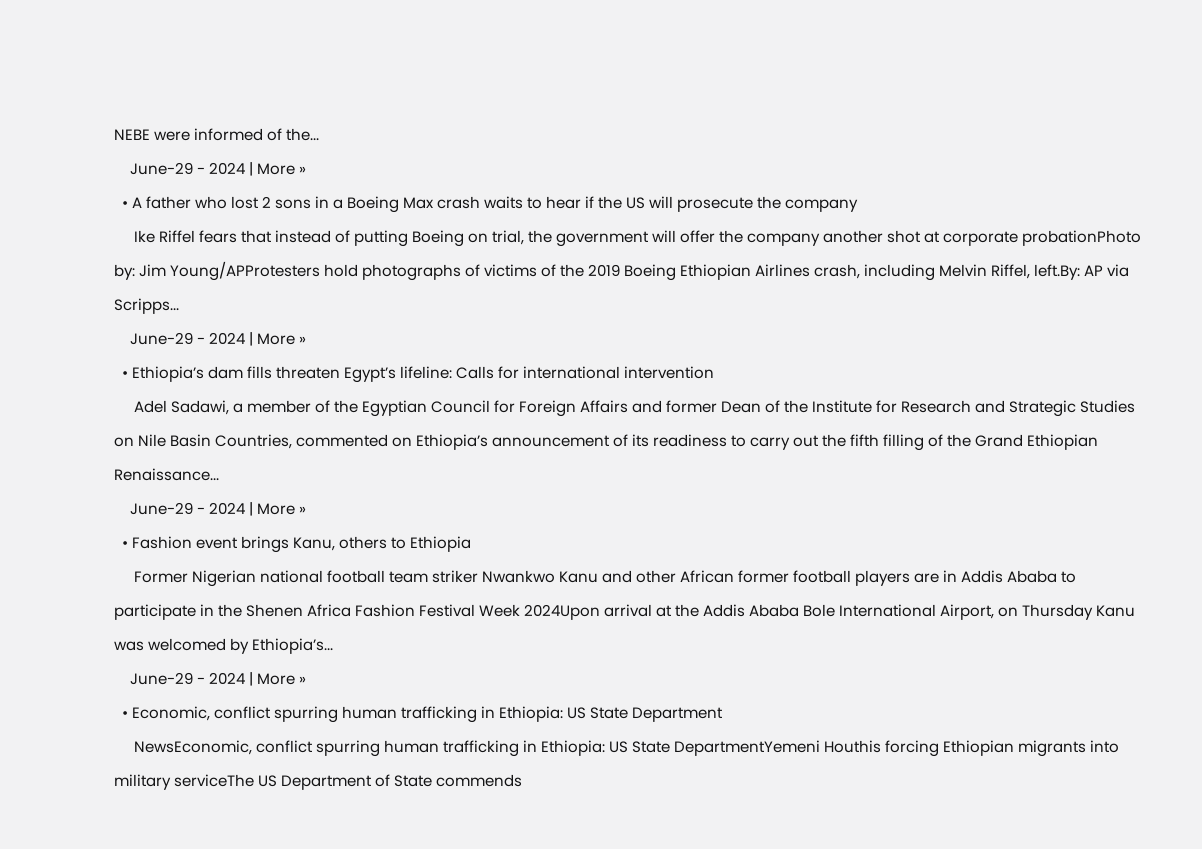NEBE were informed of the...
    June-29 - 2024 | More »
  • A father who lost 2 sons in a Boeing Max crash waits to hear if the US will prosecute the company
     Ike Riffel fears that instead of putting Boeing on trial, the government will offer the company another shot at corporate probationPhoto by: Jim Young/APProtesters hold photographs of victims of the 2019 Boeing Ethiopian Airlines crash, including Melvin Riffel, left.By: AP via Scripps...
    June-29 - 2024 | More »
  • Ethiopia’s dam fills threaten Egypt’s lifeline: Calls for international intervention
     Adel Sadawi, a member of the Egyptian Council for Foreign Affairs and former Dean of the Institute for Research and Strategic Studies on Nile Basin Countries, commented on Ethiopia’s announcement of its readiness to carry out the fifth filling of the Grand Ethiopian Renaissance...
    June-29 - 2024 | More »
  • Fashion event brings Kanu, others to Ethiopia
     Former Nigerian national football team striker Nwankwo Kanu and other African former football players are in Addis Ababa to participate in the Shenen Africa Fashion Festival Week 2024Upon arrival at the Addis Ababa Bole International Airport, on Thursday Kanu was welcomed by Ethiopia’s...
    June-29 - 2024 | More »
  • Economic, conflict spurring human trafficking in Ethiopia: US State Department
     NewsEconomic, conflict spurring human trafficking in Ethiopia: US State DepartmentYemeni Houthis forcing Ethiopian migrants into military serviceThe US Department of State commends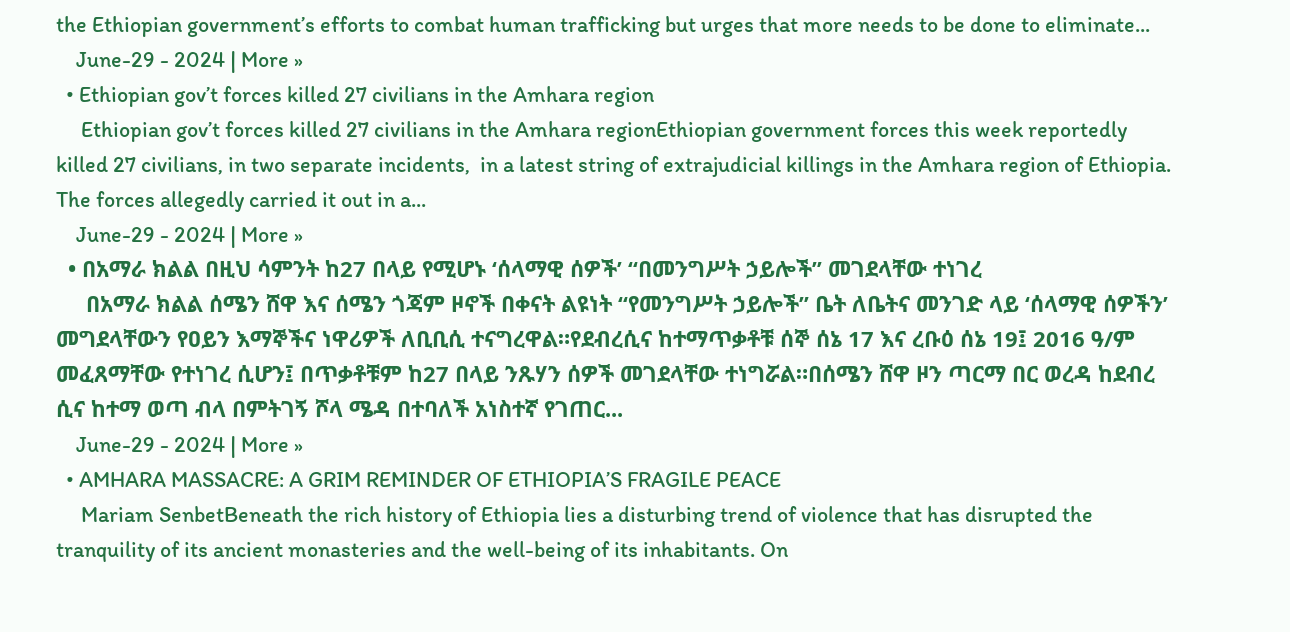the Ethiopian government’s efforts to combat human trafficking but urges that more needs to be done to eliminate...
    June-29 - 2024 | More »
  • Ethiopian gov’t forces killed 27 civilians in the Amhara region
     Ethiopian gov’t forces killed 27 civilians in the Amhara regionEthiopian government forces this week reportedly killed 27 civilians, in two separate incidents,  in a latest string of extrajudicial killings in the Amhara region of Ethiopia.  The forces allegedly carried it out in a...
    June-29 - 2024 | More »
  • በአማራ ክልል በዚህ ሳምንት ከ27 በላይ የሚሆኑ ‘ሰላማዊ ሰዎች’ “በመንግሥት ኃይሎች” መገደላቸው ተነገረ
     በአማራ ክልል ሰሜን ሸዋ እና ሰሜን ጎጃም ዞኖች በቀናት ልዩነት “የመንግሥት ኃይሎች” ቤት ለቤትና መንገድ ላይ ‘ሰላማዊ ሰዎችን’ መግደላቸውን የዐይን እማኞችና ነዋሪዎች ለቢቢሲ ተናግረዋል።የደብረሲና ከተማጥቃቶቹ ሰኞ ሰኔ 17 እና ረቡዕ ሰኔ 19፤ 2016 ዓ/ም መፈጸማቸው የተነገረ ሲሆን፤ በጥቃቶቹም ከ27 በላይ ንጹሃን ሰዎች መገደላቸው ተነግሯል።በሰሜን ሸዋ ዞን ጣርማ በር ወረዳ ከደብረ ሲና ከተማ ወጣ ብላ በምትገኝ ሾላ ሜዳ በተባለች አነስተኛ የገጠር...
    June-29 - 2024 | More »
  • AMHARA MASSACRE: A GRIM REMINDER OF ETHIOPIA’S FRAGILE PEACE
     Mariam SenbetBeneath the rich history of Ethiopia lies a disturbing trend of violence that has disrupted the tranquility of its ancient monasteries and the well-being of its inhabitants. On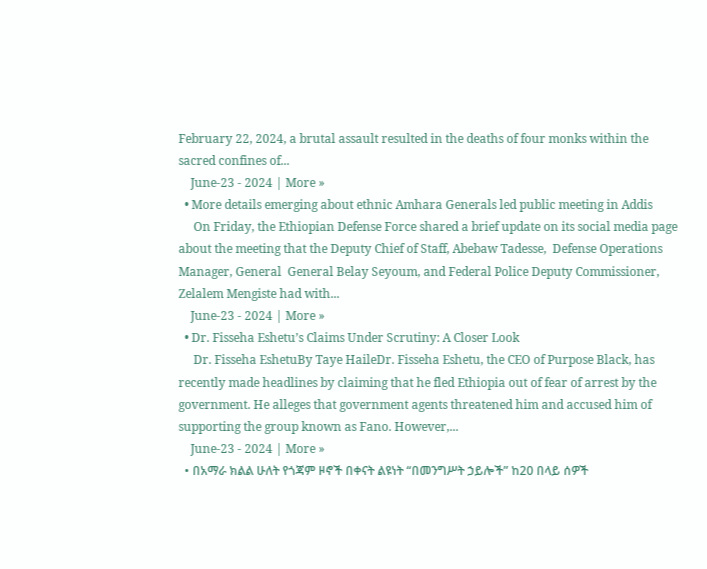February 22, 2024, a brutal assault resulted in the deaths of four monks within the sacred confines of...
    June-23 - 2024 | More »
  • More details emerging about ethnic Amhara Generals led public meeting in Addis
     On Friday, the Ethiopian Defense Force shared a brief update on its social media page about the meeting that the Deputy Chief of Staff, Abebaw Tadesse,  Defense Operations Manager, General  General Belay Seyoum, and Federal Police Deputy Commissioner, Zelalem Mengiste had with...
    June-23 - 2024 | More »
  • Dr. Fisseha Eshetu’s Claims Under Scrutiny: A Closer Look
     Dr. Fisseha EshetuBy Taye HaileDr. Fisseha Eshetu, the CEO of Purpose Black, has recently made headlines by claiming that he fled Ethiopia out of fear of arrest by the government. He alleges that government agents threatened him and accused him of supporting the group known as Fano. However,...
    June-23 - 2024 | More »
  • በአማራ ክልል ሁለት የጎጃም ዞኖች በቀናት ልዩነት “በመንግሥት ኃይሎች” ከ20 በላይ ሰዎች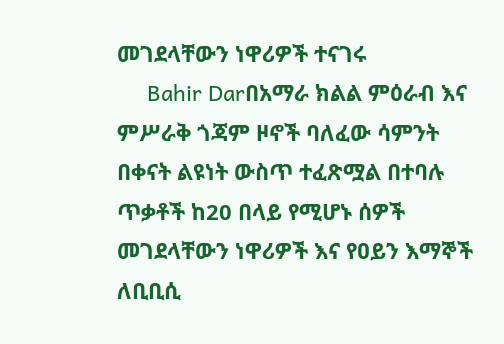መገደላቸውን ነዋሪዎች ተናገሩ
     Bahir Darበአማራ ክልል ምዕራብ እና ምሥራቅ ጎጃም ዞኖች ባለፈው ሳምንት በቀናት ልዩነት ውስጥ ተፈጽሟል በተባሉ ጥቃቶች ከ20 በላይ የሚሆኑ ሰዎች መገደላቸውን ነዋሪዎች እና የዐይን እማኞች ለቢቢሲ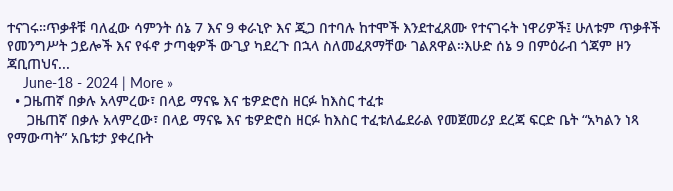ተናገሩ።ጥቃቶቹ ባለፈው ሳምንት ሰኔ 7 እና 9 ቀራኒዮ እና ጂጋ በተባሉ ከተሞች እንደተፈጸሙ የተናገሩት ነዋሪዎች፤ ሁለቱም ጥቃቶች የመንግሥት ኃይሎች እና የፋኖ ታጣቂዎች ውጊያ ካደረጉ በኋላ ስለመፈጸማቸው ገልጸዋል።እሁድ ሰኔ 9 በምዕራብ ጎጃም ዞን ጃቢጠህና...
    June-18 - 2024 | More »
  • ጋዜጠኛ በቃሉ አላምረው፣ በላይ ማናዬ እና ቴዎድሮስ ዘርፉ ከእስር ተፈቱ
     ጋዜጠኛ በቃሉ አላምረው፣ በላይ ማናዬ እና ቴዎድሮስ ዘርፉ ከእስር ተፈቱለፌደራል የመጀመሪያ ደረጃ ፍርድ ቤት “አካልን ነጻ የማውጣት” አቤቱታ ያቀረቡት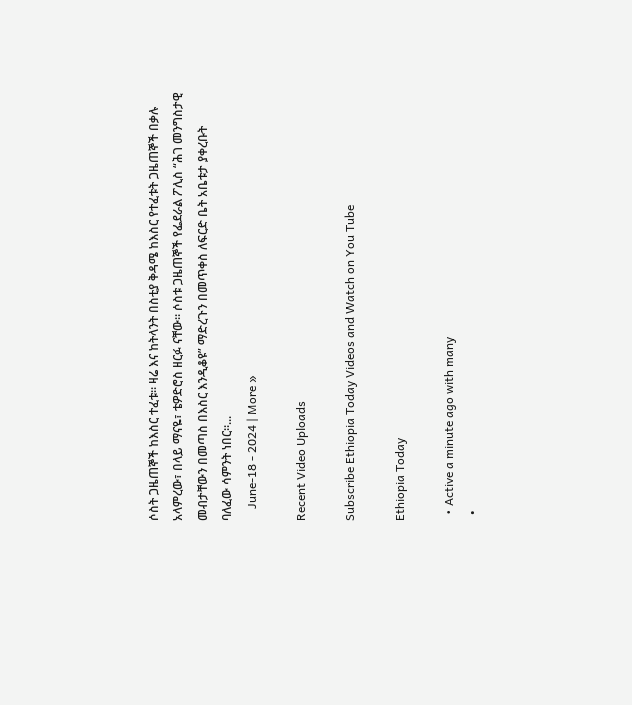ሶስት ጋዜጠኞች ከእስር ተፈቱ። ዛሬ እና ከትላንት በስቲያ ቅዳሜ ከእስር የተፈቱት ጋዜጠኞች በቃሉ አላምረው፣ በላይ ማናዬ፣ ቴዎድሮስ ዘርፉ ናቸው። ሶስቱ ጋዜጠኞች የፌደራል ፖሊስ “ሕገ መንግስታዊ መብታቸውን በመጣስ በእስር እንዲቆዩ” ማድረጉን በመጥቀስ ለፍርድ ቤት አቤቱታ ያቀረቡት ባለፈው ሳምንት ነበር።...
    June-18 - 2024 | More »

Recent Video Uploads

Subscribe Ethiopia Today Videos and Watch on You Tube

Ethiopia Today

  • Active a minute ago with many
  •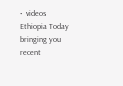•  videos
Ethiopia Today bringing you recent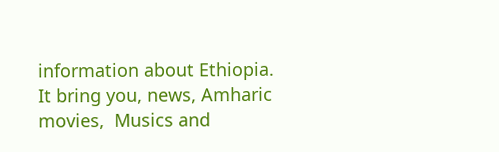information about Ethiopia. It bring you, news, Amharic movies,  Musics and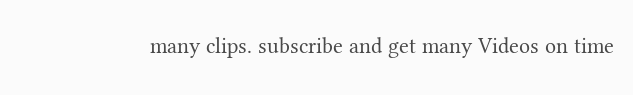many clips. subscribe and get many Videos on time